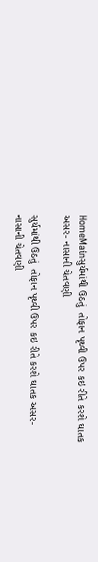HomeMainસુર્યમાંથી ઉઠતું  તોફાન પૃથ્વી ઉપર કઇ રીતે કરશે ઘાતક અસર- નાસાની ચેતવણી

સુર્યમાંથી ઉઠતું  તોફાન પૃથ્વી ઉપર કઇ રીતે કરશે ઘાતક અસર- નાસાની ચેતવણી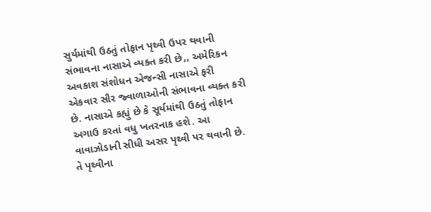સુર્યમાંથી ઉઠતું તોફાન પૃથ્વી ઉપર થવાની સંભાવના નાસાએ વ્યક્ત કરી છે,, અમેરિકન અવકાશ સંશોધન એજન્સી નાસાએ ફરી એકવાર સૌર જ્વાળાઓની સંભાવના વ્યક્ત કરી છે. નાસાએ કહ્યું છે કે સૂર્યમાંથી ઉઠતું તોફાન અગાઉ કરતાં વધુ ખતરનાક હશે. આ વાવાઝોડાની સીધી અસર પૃથ્વી પર થવાની છે. તે પૃથ્વીના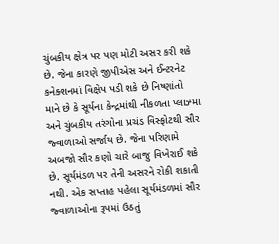ચુંબકીય ક્ષેત્ર પર પણ મોટી અસર કરી શકે છે. જેના કારણે જીપીએસ અને ઈન્ટરનેટ કનેક્શનમાં વિક્ષેપ પડી શકે છે નિષ્ણાંતો માને છે કે સૂર્યના કેન્દ્રમાંથી નીકળતા પ્લાઝ્મા અને ચુંબકીય તરંગોના પ્રચંડ વિસ્ફોટથી સૌર જ્વાળાઓ સર્જાય છે. જેના પરિણામે અબજો સૌર કણો ચારે બાજુ વિખેરાઈ શકે છે. સૂર્યમંડળ પર તેની અસરને રોકી શકાતી નથી. એક સપ્તાહ પહેલા સૂર્યમંડળમાં સૌર જ્વાળાઓના રૂપમાં ઉઠતું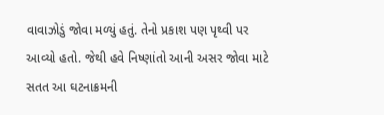વાવાઝોડું જોવા મળ્યું હતું. તેનો પ્રકાશ પણ પૃથ્વી પર આવ્યો હતો. જેથી હવે નિષ્ણાંતો આની અસર જોવા માટે સતત આ ઘટનાક્રમની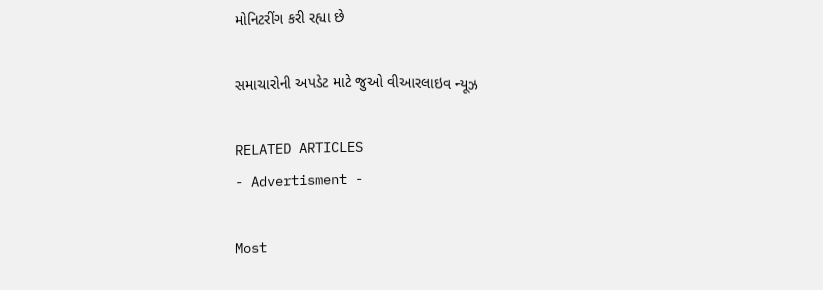મોનિટરીંગ કરી રહ્યા છે

સમાચારોની અપડેટ માટે જુઓ વીઆરલાઇવ ન્યૂઝ

RELATED ARTICLES
- Advertisment -

Most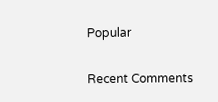Popular

Recent Comments